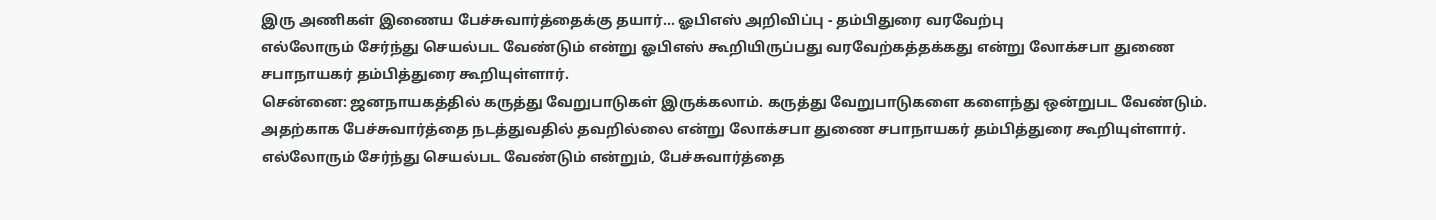இரு அணிகள் இணைய பேச்சுவார்த்தைக்கு தயார்... ஓபிஎஸ் அறிவிப்பு - தம்பிதுரை வரவேற்பு
எல்லோரும் சேர்ந்து செயல்பட வேண்டும் என்று ஓபிஎஸ் கூறியிருப்பது வரவேற்கத்தக்கது என்று லோக்சபா துணை சபாநாயகர் தம்பித்துரை கூறியுள்ளார்.
சென்னை: ஜனநாயகத்தில் கருத்து வேறுபாடுகள் இருக்கலாம். கருத்து வேறுபாடுகளை களைந்து ஒன்றுபட வேண்டும். அதற்காக பேச்சுவார்த்தை நடத்துவதில் தவறில்லை என்று லோக்சபா துணை சபாநாயகர் தம்பித்துரை கூறியுள்ளார். எல்லோரும் சேர்ந்து செயல்பட வேண்டும் என்றும், பேச்சுவார்த்தை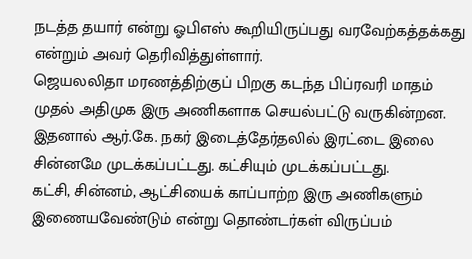நடத்த தயார் என்று ஓபிஎஸ் கூறியிருப்பது வரவேற்கத்தக்கது என்றும் அவர் தெரிவித்துள்ளார்.
ஜெயலலிதா மரணத்திற்குப் பிறகு கடந்த பிப்ரவரி மாதம் முதல் அதிமுக இரு அணிகளாக செயல்பட்டு வருகின்றன. இதனால் ஆர்.கே. நகர் இடைத்தேர்தலில் இரட்டை இலை சின்னமே முடக்கப்பட்டது. கட்சியும் முடக்கப்பட்டது.
கட்சி, சின்னம், ஆட்சியைக் காப்பாற்ற இரு அணிகளும் இணையவேண்டும் என்று தொண்டர்கள் விருப்பம்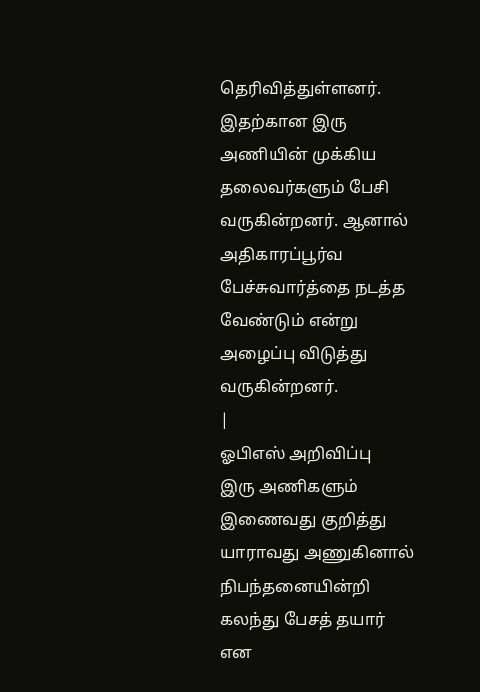தெரிவித்துள்ளனர். இதற்கான இரு அணியின் முக்கிய தலைவர்களும் பேசி வருகின்றனர். ஆனால் அதிகாரப்பூர்வ பேச்சுவார்த்தை நடத்த வேண்டும் என்று அழைப்பு விடுத்து வருகின்றனர்.
|
ஓபிஎஸ் அறிவிப்பு
இரு அணிகளும் இணைவது குறித்து யாராவது அணுகினால் நிபந்தனையின்றி கலந்து பேசத் தயார் என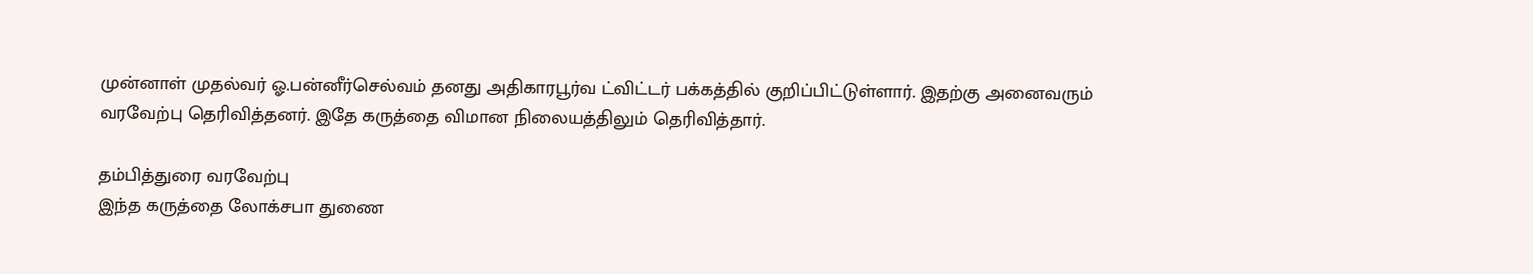முன்னாள் முதல்வர் ஓ.பன்னீர்செல்வம் தனது அதிகாரபூர்வ ட்விட்டர் பக்கத்தில் குறிப்பிட்டுள்ளார். இதற்கு அனைவரும் வரவேற்பு தெரிவித்தனர். இதே கருத்தை விமான நிலையத்திலும் தெரிவித்தார்.

தம்பித்துரை வரவேற்பு
இந்த கருத்தை லோக்சபா துணை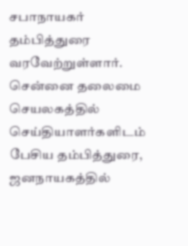சபாநாயகர் தம்பித்துரை வரவேற்றுள்ளார். சென்னை தலைமை செயலகத்தில் செய்தியாளர்களிடம் பேசிய தம்பித்துரை, ஜனநாயகத்தில்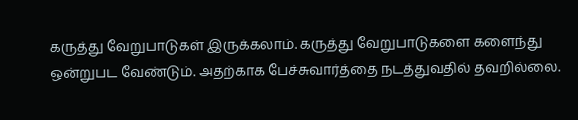கருத்து வேறுபாடுகள் இருக்கலாம். கருத்து வேறுபாடுகளை களைந்து ஒன்றுபட வேண்டும். அதற்காக பேச்சுவார்த்தை நடத்துவதில் தவறில்லை.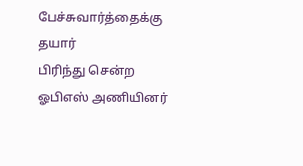பேச்சுவார்த்தைக்கு தயார்
பிரிந்து சென்ற ஓபிஎஸ் அணியினர்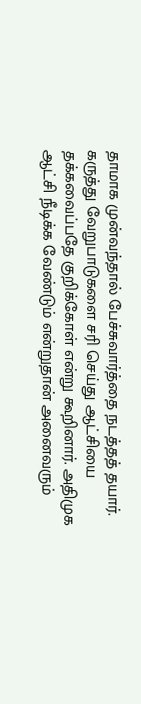தாமாக முன்வந்தால் பேச்சுவார்த்தை நடத்தத் தயார். கருத்து வேறுபாடுகளை சரி செய்து ஆட்சியை தக்கவைப்பதே குறிக்கோள் என்று கூறினார். அதிமுக ஆட்சி நீடிக்க வேண்டும் என்றுதான் அனைவரும்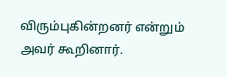விரும்புகின்றனர் என்றும் அவர் கூறினார்.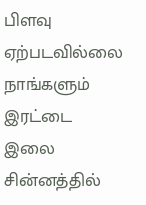பிளவு ஏற்படவில்லை
நாங்களும் இரட்டை இலை சின்னத்தில்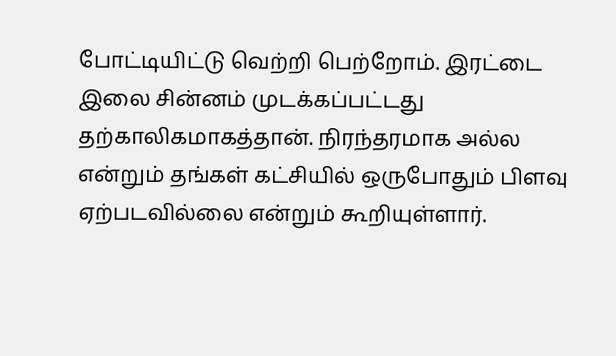போட்டியிட்டு வெற்றி பெற்றோம். இரட்டை இலை சின்னம் முடக்கப்பட்டது தற்காலிகமாகத்தான். நிரந்தரமாக அல்ல என்றும் தங்கள் கட்சியில் ஒருபோதும் பிளவு ஏற்படவில்லை என்றும் கூறியுள்ளார்.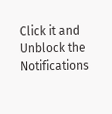Click it and Unblock the Notifications